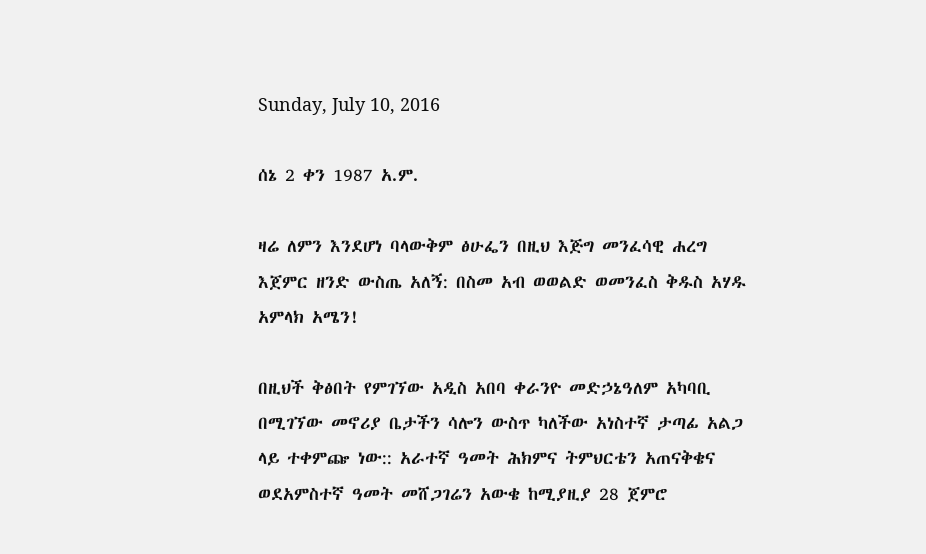Sunday, July 10, 2016

ሰኔ 2 ቀን 1987 አ.ም.

ዛሬ ለምን እንደሆነ ባላውቅም ፅሁፌን በዚህ እጅግ መንፈሳዊ ሐረግ እጀምር ዘንድ ውስጤ አለኝ: በስመ አብ ወወልድ ወመንፈስ ቅዱስ አሃዱ አምላክ አሜን!

በዚህች ቅፅበት የምገኘው አዲስ አበባ ቀራንዮ መድኃኔዓለም አካባቢ በሚገኘው መኖሪያ ቤታችን ሳሎን ውስጥ ካለችው አነስተኛ ታጣፊ አልጋ ላይ ተቀምጬ ነው:: አራተኛ ዓመት ሕክምና ትምህርቴን አጠናቅቄና ወደአምስተኛ ዓመት መሸጋገሬን አውቄ ከሚያዚያ 28 ጀምሮ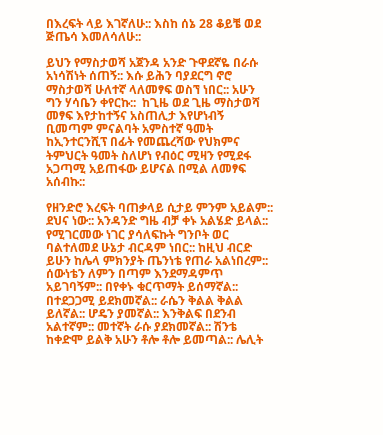በእረፍት ላይ እገኛለሁ:: እስከ ሰኔ 28 ቆይቼ ወደ ጅጤሳ እመለሳለሁ::

ይህን የማስታወሻ አጀንዳ አንድ ጉዋደኛዬ በራሱ አነሳሽነት ሰጠኝ:: እሱ ይሕን ባያደርግ ኖሮ ማስታወሻ ሁለተኛ ላለመፃፍ ወስኘ ነበር:: አሁን ግን ሃሳቤን ቀየርኩ::  ከጊዜ ወደ ጊዜ ማስታወሻ መፃፍ እየታከተኝና አስጠሊታ እየሆነብኝ ቢመጣም ምናልባት አምስተኛ ዓመት ከኢንተርንሺፕ በፊት የመጨረሻው የህክምና ትምህርት ዓመት ስለሆነ የብዕር ሚዛን የሚደፋ አጋጣሚ አይጠፋው ይሆናል በሚል ለመፃፍ አሰብኩ::

የዘንድሮ እረፍት ባጠቃላይ ሲታይ ምንም አይልም:: ደህና ነው:: አንዳንድ ግዜ ብቻ ቀኑ አልሄድ ይላል:: የሚገርመው ነገር ያሳለፍኩት ግንቦት ወር ባልተለመደ ሁኔታ ብርዳም ነበር:: ከዚህ ብርድ ይሁን ከሌላ ምክንያት ጤንነቴ የጠራ አልነበረም:: ሰውነቴን ለምን በጣም እንደማዳምጥ አይገባኝም:: በየቀኑ ቁርጥማት ይሰማኛል:: በተደጋጋሚ ይደክመኛል:: ራሴን ቅልል ቅልል ይለኛል:: ሆዴን ያመኛል:: እንቅልፍ በደንብ አልተኛም:: መተኛት ራሱ ያደክመኛል:: ሽንቴ ከቀድሞ ይልቅ አሁን ቶሎ ቶሎ ይመጣል:: ሌሊት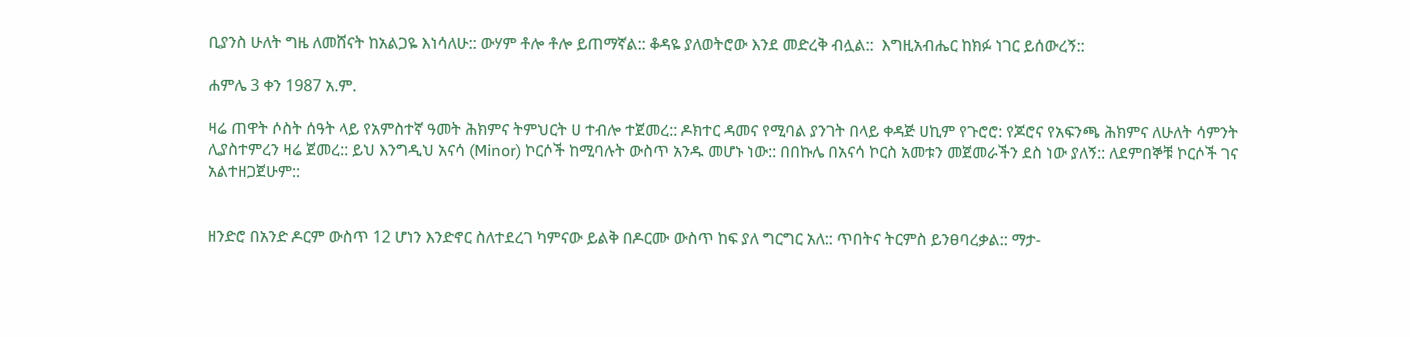ቢያንስ ሁለት ግዜ ለመሸናት ከአልጋዬ እነሳለሁ:: ውሃም ቶሎ ቶሎ ይጠማኛል:: ቆዳዬ ያለወትሮው እንደ መድረቅ ብሏል::  እግዚአብሔር ከክፉ ነገር ይሰውረኝ::

ሐምሌ 3 ቀን 1987 አ.ም.

ዛሬ ጠዋት ሶስት ሰዓት ላይ የአምስተኛ ዓመት ሕክምና ትምህርት ሀ ተብሎ ተጀመረ:: ዶክተር ዳመና የሚባል ያንገት በላይ ቀዳጅ ሀኪም የጉሮሮ: የጆሮና የአፍንጫ ሕክምና ለሁለት ሳምንት ሊያስተምረን ዛሬ ጀመረ:: ይህ እንግዲህ አናሳ (Minor) ኮርሶች ከሚባሉት ውስጥ አንዱ መሆኑ ነው:: በበኩሌ በአናሳ ኮርስ አመቱን መጀመራችን ደስ ነው ያለኝ:: ለደምበኞቹ ኮርሶች ገና አልተዘጋጀሁም::


ዘንድሮ በአንድ ዶርም ውስጥ 12 ሆነን እንድኖር ስለተደረገ ካምናው ይልቅ በዶርሙ ውስጥ ከፍ ያለ ግርግር አለ:: ጥበትና ትርምስ ይንፀባረቃል:: ማታ-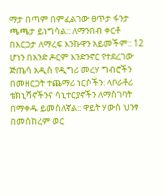ማታ በጣም በምፈልገው ፀጥታ ፋንታ ጫጫታ ይነግሳል:: ለማንበብ ቀርቶ በእርጋታ ለማረፍ እንኩዋን አይመችም:: 12 ሆነን በአንድ ዶርም እንድንኖር የተደረገው ጅጤሳ አዲስ የዲግሪ መረሃ ግብሮችን በመዘርጋት ተጨማሪ ነርሶችን: ላቦራቶሪ ቴክኒሻኖችንና ሳኒተርያኖችን ለማስገባት በማቀዱ ይመስለኛል:: ዋይት ሃውስ ህንፃ በመሰከረም ወር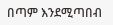በጣም እንደሚጣበብ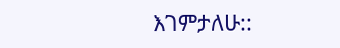እገምታለሁ::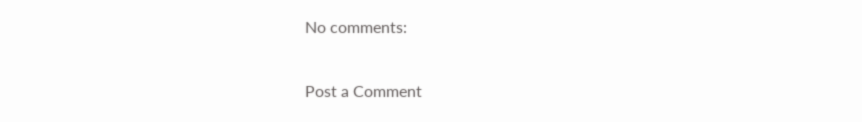No comments:

Post a Comment